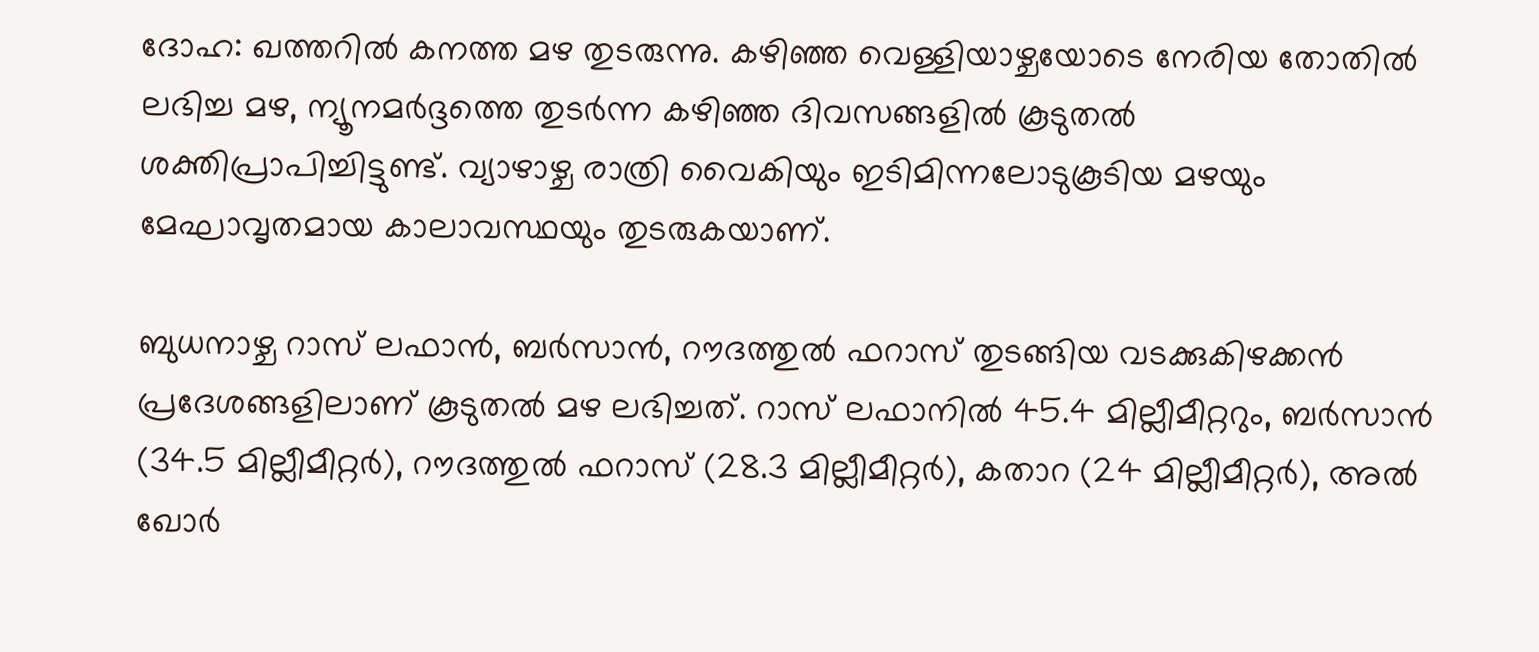ദോഹ: ഖത്തറിൽ കനത്ത മഴ തുടരുന്നു. കഴിഞ്ഞ വെള്ളിയാഴ്ചയോടെ നേരിയ തോതിൽ ലഭിച്ച മഴ, ന്യൂനമർദ്ദത്തെ തുടർന്ന കഴിഞ്ഞ ദിവസങ്ങളിൽ കൂടുതൽ ശക്തിപ്രാപിച്ചിട്ടുണ്ട്. വ്യാഴാഴ്ച രാത്രി വൈകിയും ഇടിമിന്നലോടുകൂടിയ മഴയും മേഘാവൃതമായ കാലാവസ്ഥയും തുടരുകയാണ്.

ബുധനാഴ്ച റാസ് ലഫാൻ, ബർസാൻ, റൗദത്തുൽ ഫറാസ് തുടങ്ങിയ വടക്കുകിഴക്കൻ പ്രദേശങ്ങളിലാണ് കൂടുതൽ മഴ ലഭിച്ചത്. റാസ് ലഫാനിൽ 45.4 മില്ലീമീറ്ററും, ബർസാൻ (34.5 മില്ലീമീറ്റർ), റൗദത്തുൽ ഫറാസ് (28.3 മില്ലീമീറ്റർ), കതാറ (24 മില്ലീമീറ്റർ), അൽ ഖോർ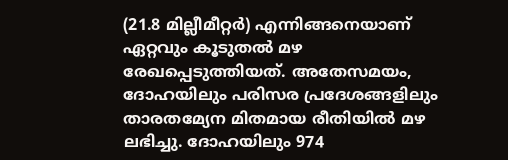(21.8 മില്ലീമീറ്റർ) എന്നിങ്ങനെയാണ് ഏറ്റവും കൂടുതൽ മഴ രേഖപ്പെടുത്തിയത്. അതേസമയം, ദോഹയിലും പരിസര പ്രദേശങ്ങളിലും താരതമ്യേന മിതമായ രീതിയിൽ മഴ ലഭിച്ചു. ദോഹയിലും 974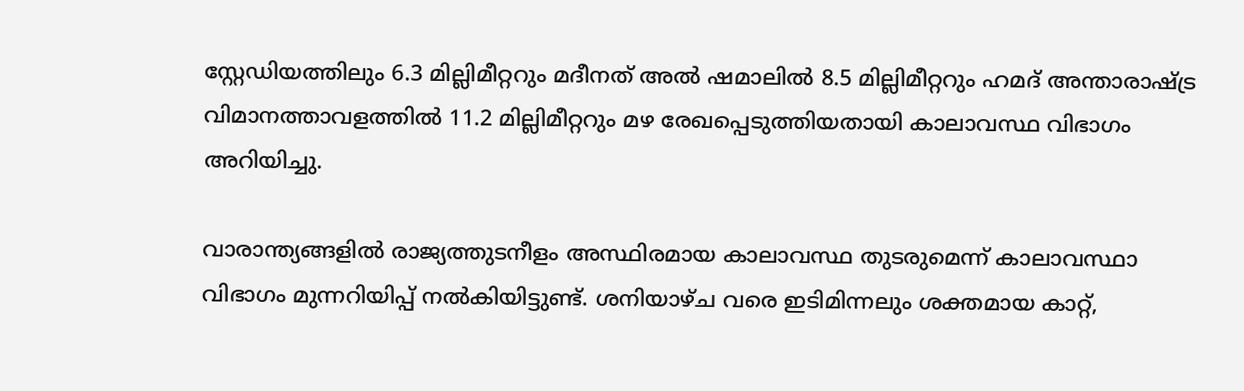സ്റ്റേഡിയത്തിലും 6.3 മില്ലിമീറ്ററും മദീനത് അൽ ഷമാലിൽ 8.5 മില്ലിമീറ്ററും ഹമദ് അന്താരാഷ്ട്ര വിമാനത്താവളത്തിൽ 11.2 മില്ലിമീറ്ററും മഴ രേഖപ്പെടുത്തിയതായി കാലാവസ്ഥ വിഭാഗം അറിയിച്ചു.

വാരാന്ത്യങ്ങളിൽ രാജ്യത്തുടനീളം അസ്ഥിരമായ കാലാവസ്ഥ തുടരുമെന്ന് കാലാവസ്ഥാ വിഭാഗം മുന്നറിയിപ്പ് നൽകിയിട്ടുണ്ട്. ശനിയാഴ്ച വരെ ഇടിമിന്നലും ശക്തമായ കാറ്റ്,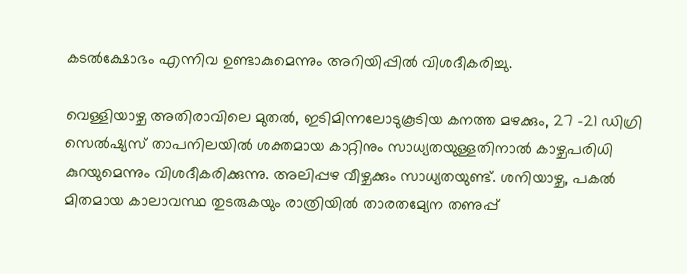കടൽക്ഷോഭം എന്നിവ ഉണ്ടാകുമെന്നും അറിയിപ്പിൽ വിശദീകരിച്ചു.

വെള്ളിയാഴ്ച അതിരാവിലെ മുതൽ, ഇടിമിന്നലോടുകൂടിയ കനത്ത മഴക്കും, 27 -21 ഡിഗ്രി സെൽഷ്യസ് താപനിലയിൽ ശക്തമായ കാറ്റിനും സാധ്യതയുള്ളതിനാൽ കാഴ്ചപരിധി കുറയുമെന്നും വിശദീകരിക്കുന്നു. അലിപ്പഴ വീഴ്ചക്കും സാധ്യതയുണ്ട്. ശനിയാഴ്ച, പകൽ മിതമായ കാലാവസ്ഥ തുടരുകയും രാത്രിയിൽ താരതമ്യേന തണുപ്പ്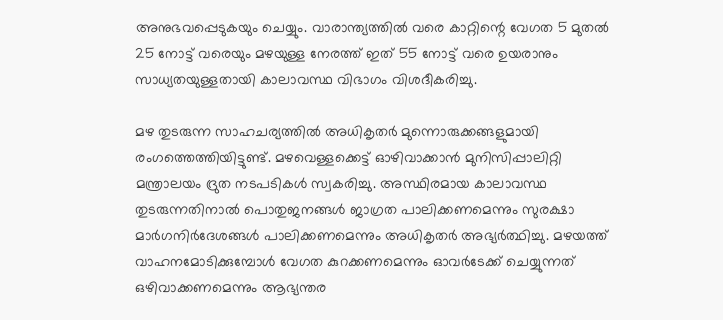അനുഭവപ്പെടുകയും ചെയ്യും. വാരാന്ത്യത്തിൽ വരെ കാറ്റിന്റെ വേഗത 5 മുതൽ 25 നോട്ട് വരെയും മഴയുള്ള നേരത്ത് ഇത് 55 നോട്ട് വരെ ഉയരാനും സാധ്യതയുള്ളതായി കാലാവസ്ഥ വിഭാഗം വിശദീകരിച്ചു.

മഴ തുടരുന്ന സാഹചര്യത്തിൽ അധികൃതർ മുന്നൊരുക്കങ്ങളുമായി രംഗത്തെത്തിയിട്ടുണ്ട്. മഴവെള്ളക്കെട്ട് ഓഴിവാക്കാൻ മുനിസിപ്പാലിറ്റി മന്ത്രാലയം ദ്രുത നടപടികൾ സ്വകരിച്ചു. അസ്ഥിരമായ കാലാവസ്ഥ തുടരുന്നതിനാൽ പൊതുജനങ്ങൾ ജാഗ്രത പാലിക്കണമെന്നും സുരക്ഷാ മാർഗനിർദേശങ്ങൾ പാലിക്കണമെന്നും അധികൃതർ അഭ്യർത്ഥിച്ചു. മഴയത്ത് വാഹനമോടിക്കുമ്പോൾ വേഗത കുറക്കണമെന്നും ഓവർടേക്ക് ചെയ്യുന്നത് ഒഴിവാക്കണമെന്നും ആഭ്യന്തര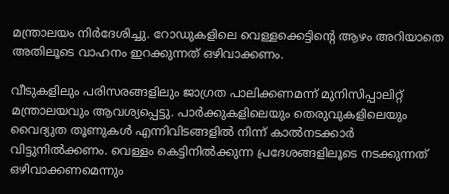മന്ത്രാലയം നിർദേശിച്ചു. റോഡുകളിലെ വെള്ളക്കെട്ടിന്റെ ആഴം അറിയാതെ അതിലൂടെ വാഹനം ഇറക്കുന്നത് ഒഴിവാക്കണം.

വീടുകളിലും പരിസരങ്ങളിലും ജാഗ്രത പാലിക്കണമന്ന് മുനിസിപ്പാലിറ്റ് മന്ത്രാലയവും ആവശ്യപ്പെട്ടു. പാർക്കുകളിലെയും തെരുവുകളിലെയും വൈദ്യുത തൂണുകൾ എന്നിവിടങ്ങളിൽ നിന്ന് കാൽനടക്കാർ വിട്ടുനിൽക്കണം. വെള്ളം കെട്ടിനിൽക്കുന്ന പ്രദേശങ്ങളിലൂടെ നടക്കുന്നത് ഒഴിവാക്കണമെന്നും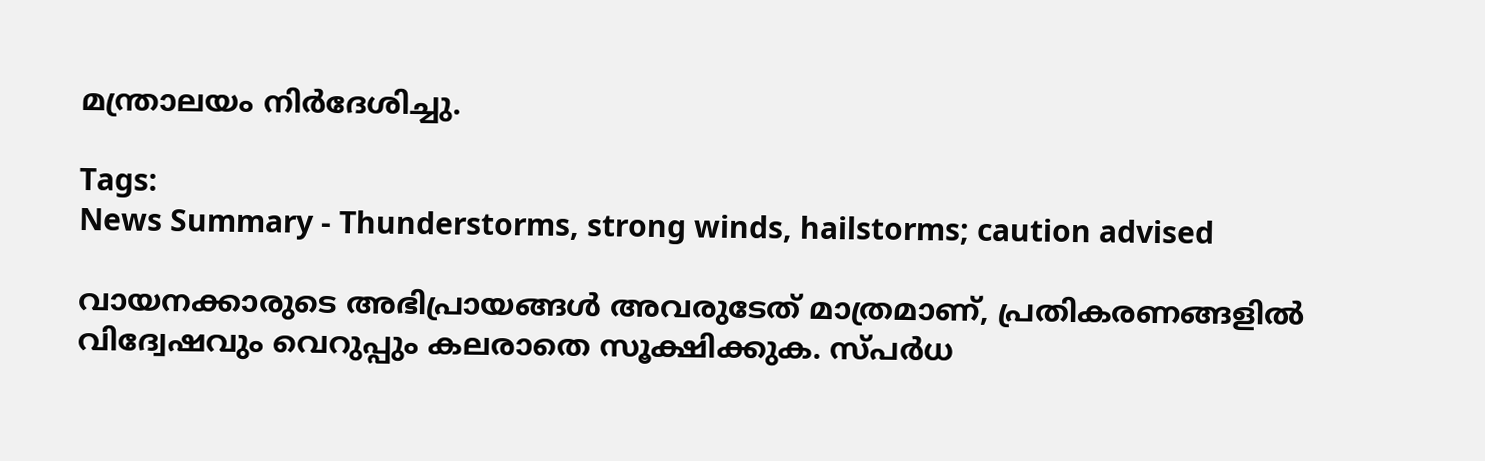മന്ത്രാലയം നിർദേശിച്ചു.

Tags:
News Summary - Thunderstorms, strong winds, hailstorms; caution advised

വായനക്കാരുടെ അഭിപ്രായങ്ങള്‍ അവരുടേത് മാത്രമാണ്, പ്രതികരണങ്ങളിൽ വിദ്വേഷവും വെറുപ്പും കലരാതെ സൂക്ഷിക്കുക. സ്പർധ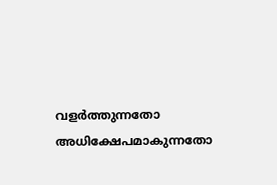വളർത്തുന്നതോ അധിക്ഷേപമാകുന്നതോ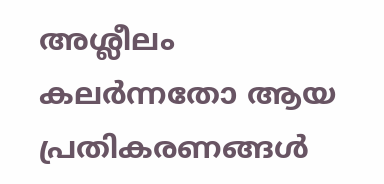അശ്ലീലം കലർന്നതോ ആയ പ്രതികരണങ്ങൾ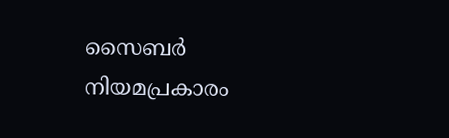സൈബർ നിയമപ്രകാരം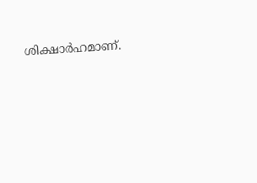ശിക്ഷാർഹമാണ്.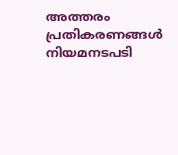അത്തരം പ്രതികരണങ്ങൾ നിയമനടപടി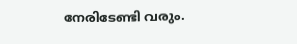നേരിടേണ്ടി വരും.